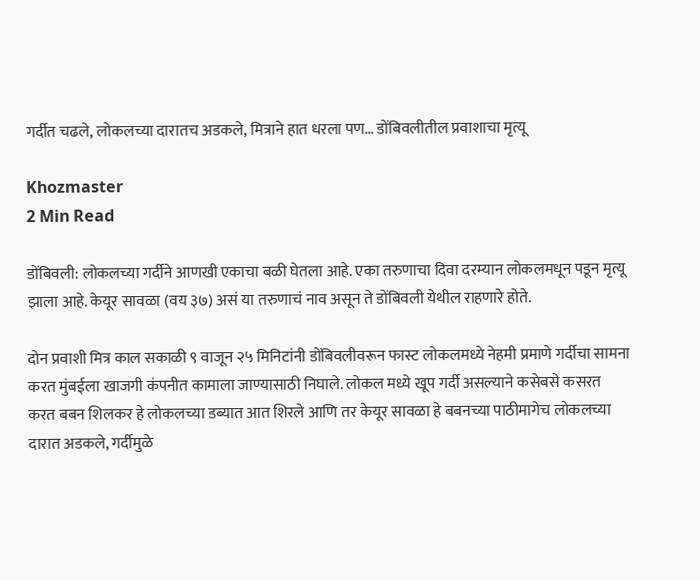गर्दीत चढले, लोकलच्या दारातच अडकले, मित्राने हात धरला पण… डोंबिवलीतील प्रवाशाचा मृत्यू

Khozmaster
2 Min Read

डोंबिवली: लोकलच्या गर्दीने आणखी एकाचा बळी घेतला आहे. एका तरुणाचा दिवा दरम्यान लोकलमधून पडून मृत्यू झाला आहे. केयूर सावळा (वय ३७) असं या तरुणाचं नाव असून ते डोंबिवली येथील राहणारे होते.

दोन प्रवाशी मित्र काल सकाळी ९ वाजून २५ मिनिटांनी डोंबिवलीवरून फास्ट लोकलमध्ये नेहमी प्रमाणे गर्दीचा सामना करत मुंबईला खाजगी कंपनीत कामाला जाण्यासाठी निघाले. लोकल मध्ये खूप गर्दी असल्याने कसेबसे कसरत करत बबन शिलकर हे लोकलच्या डब्यात आत शिरले आणि तर केयूर सावळा हे बबनच्या पाठीमागेच लोकलच्या दारात अडकले, गर्दीमुळे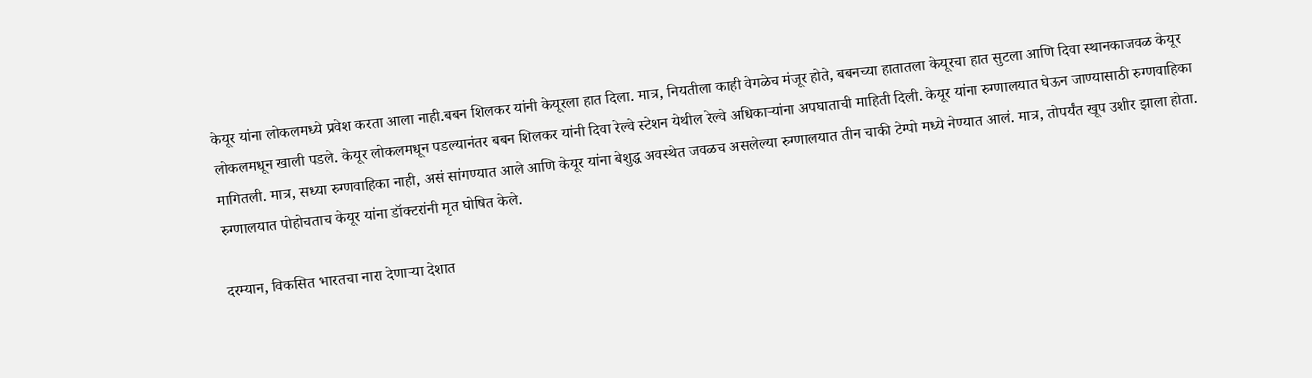केयूर यांना लोकलमध्ये प्रवेश करता आला नाही.बबन शिलकर यांनी केयूरला हात दिला. मात्र, नियतीला काही वेगळेच मंजूर होते, बबनच्या हातातला केयूरचा हात सुटला आणि दिवा स्थानकाजवळ केयूर लोकलमधून खाली पडले. केयूर लोकलमधून पडल्यानंतर बबन शिलकर यांनी दिवा रेल्वे स्टेशन येथील रेल्वे अधिकाऱ्यांना अपघाताची माहिती दिली. केयूर यांना रुग्णालयात घेऊन जाण्यासाठी रुग्णवाहिका मागितली. मात्र, सध्या रुग्णवाहिका नाही, असं सांगण्यात आले आणि केयूर यांना बेशुद्ध अवस्थेत जवळच असलेल्या रुग्णालयात तीन चाकी टेम्पो मध्ये नेण्यात आलं. मात्र, तोपर्यंत खूप उशीर झाला होता. रुग्णालयात पोहोचताच केयूर यांना डॉक्टरांनी मृत घोषित केले.

दरम्यान, विकसित भारतचा नारा देणाऱ्या देशात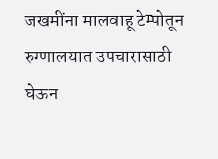जखमींना मालवाहू टेम्पोतून रुग्णालयात उपचारासाठी घेऊन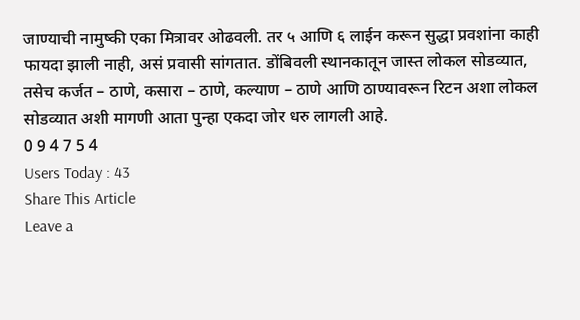जाण्याची नामुष्की एका मित्रावर ओढवली. तर ५ आणि ६ लाईन करून सुद्धा प्रवशांना काही फायदा झाली नाही, असं प्रवासी सांगतात. डोंबिवली स्थानकातून जास्त लोकल सोडव्यात, तसेच कर्जत – ठाणे, कसारा – ठाणे, कल्याण – ठाणे आणि ठाण्यावरून रिटन अशा लोकल सोडव्यात अशी मागणी आता पुन्हा एकदा जोर धरु लागली आहे.
0 9 4 7 5 4
Users Today : 43
Share This Article
Leave a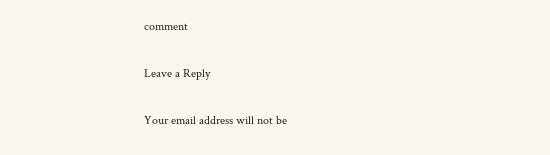comment

Leave a Reply

Your email address will not be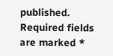published. Required fields are marked *